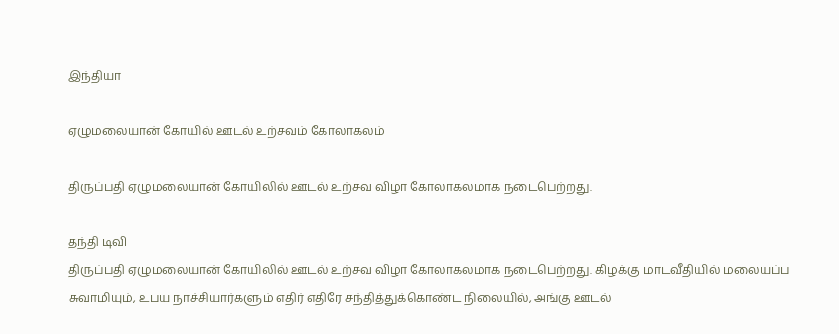இந்தியா

ஏழுமலையான் கோயில் ஊடல் உற்சவம் கோலாகலம்

திருப்பதி ஏழுமலையான் கோயிலில் ஊடல் உற்சவ விழா கோலாகலமாக நடைபெற்றது.

தந்தி டிவி
திருப்பதி ஏழுமலையான் கோயிலில் ஊடல் உற்சவ விழா கோலாகலமாக நடைபெற்றது. கிழக்கு மாடவீதியில் மலையப்ப சுவாமியும், உபய நாச்சியார்களும் எதிர் எதிரே சந்தித்துக்கொண்ட நிலையில், அங்கு ஊடல்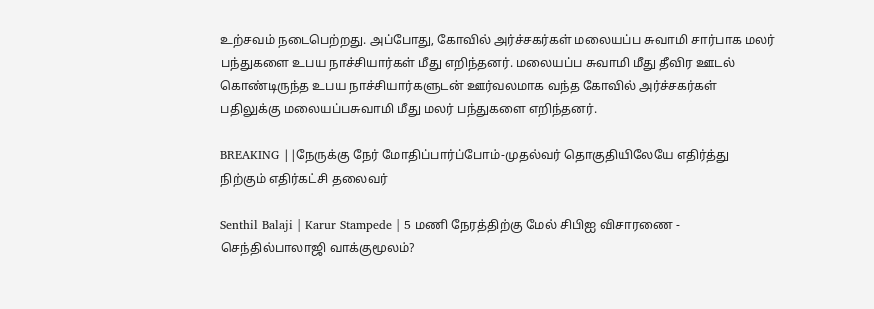உற்சவம் நடைபெற்றது. அப்போது, கோவில் அர்ச்சகர்கள் மலையப்ப சுவாமி சார்பாக மலர் பந்துகளை உபய நாச்சியார்கள் மீது எறிந்தனர். மலையப்ப சுவாமி மீது தீவிர ஊடல் கொண்டிருந்த உபய நாச்சியார்களுடன் ஊர்வலமாக வந்த கோவில் அர்ச்சகர்கள் பதிலுக்கு மலையப்பசுவாமி மீது மலர் பந்துகளை எறிந்தனர்.

BREAKING ||நேருக்கு நேர் மோதிப்பார்ப்போம்-முதல்வர் தொகுதியிலேயே எதிர்த்து நிற்கும் எதிர்கட்சி தலைவர்

Senthil Balaji | Karur Stampede | 5 மணி நேரத்திற்கு மேல் சிபிஐ விசாரணை - செந்தில்பாலாஜி வாக்குமூலம்?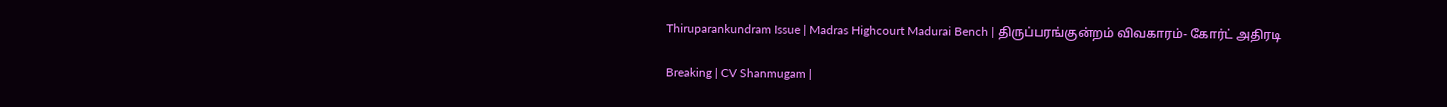Thiruparankundram Issue | Madras Highcourt Madurai Bench | திருப்பரங்குன்றம் விவகாரம்- கோர்ட் அதிரடி

Breaking | CV Shanmugam |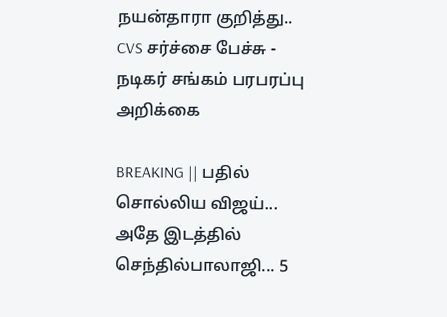நயன்தாரா குறித்து.. CVS சர்ச்சை பேச்சு - நடிகர் சங்கம் பரபரப்பு அறிக்கை

BREAKING || பதில் சொல்லிய விஜய்... அதே இடத்தில் செந்தில்பாலாஜி... 5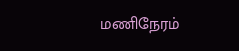மணிநேரம்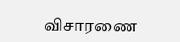விசாரணை